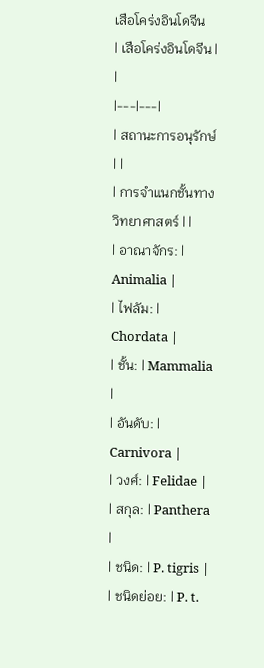เสือโคร่งอินโดจีน
| เสือโคร่งอินโดจีน | |
|---|---|
| สถานะการอนุรักษ์ | |
| การจำแนกชั้นทางวิทยาศาสตร์ | |
| อาณาจักร: | Animalia |
| ไฟลัม: | Chordata |
| ชั้น: | Mammalia |
| อันดับ: | Carnivora |
| วงศ์: | Felidae |
| สกุล: | Panthera |
| ชนิด: | P. tigris |
| ชนิดย่อย: | P. t.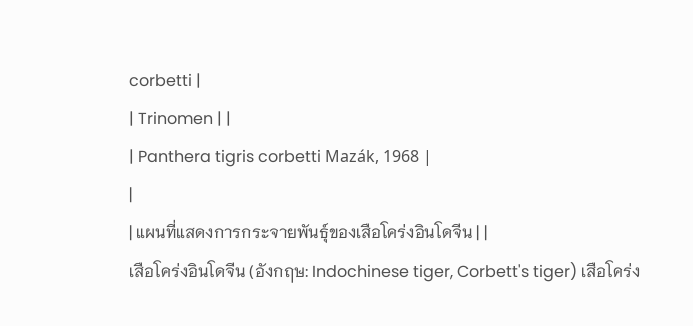corbetti |
| Trinomen | |
| Panthera tigris corbetti Mazák, 1968 |
|
| แผนที่แสดงการกระจายพันธุ์ของเสือโคร่งอินโดจีน | |
เสือโคร่งอินโดจีน (อังกฤษ: Indochinese tiger, Corbett's tiger) เสือโคร่ง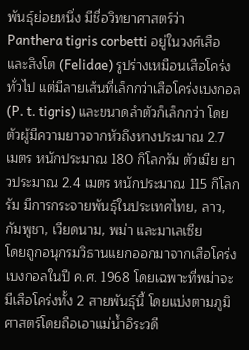พันธุ์ย่อยหนึ่ง มีชื่อวิทยาศาสตร์ว่า Panthera tigris corbetti อยู่ในวงศ์เสือและสิงโต (Felidae) รูปร่างเหมือนเสือโคร่งทั่วไป แต่มีลายเส้นที่เล็กกว่าเสือโคร่งเบงกอล (P. t. tigris) และขนาดลำตัวก็เล็กกว่า โดยตัวผู้มีความยาวจากหัวถึงหางประมาณ 2.7 เมตร หนักประมาณ 180 กิโลกรัม ตัวเมีย ยาวประมาณ 2.4 เมตร หนักประมาณ 115 กิโลกรัม มีการกระจายพันธุ์ในประเทศไทย, ลาว, กัมพูชา, เวียดนาม, พม่า และมาเลเซีย
โดยถูกอนุกรมวิธานแยกออกมาจากเสือโคร่งเบงกอลในปี ค.ศ. 1968 โดยเฉพาะที่พม่าจะมีเสือโคร่งทั้ง 2 สายพันธุ์นี้ โดยแบ่งตามภูมิศาสตร์โดยถือเอาแม่น้ำอิระวดี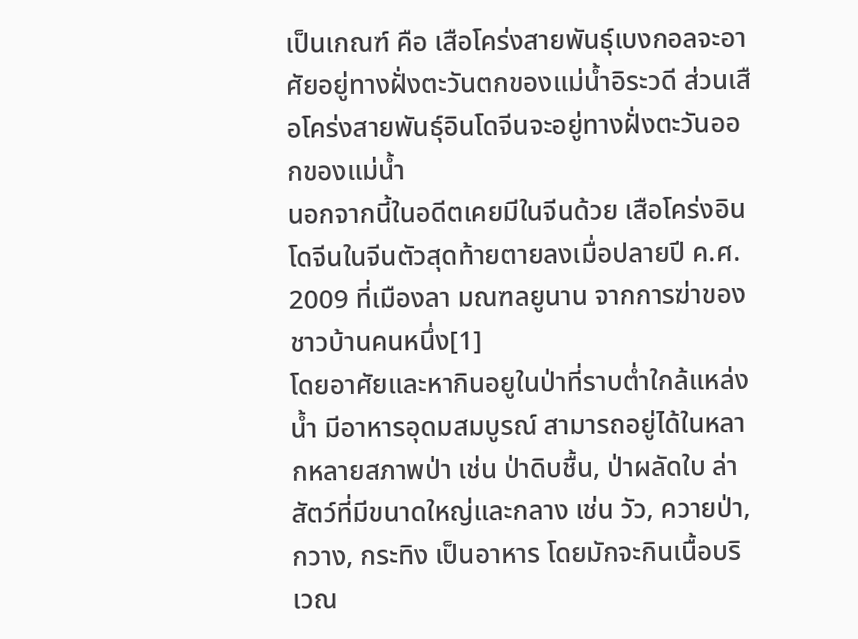เป็นเกณฑ์ คือ เสือโคร่งสายพันธุ์เบงกอลจะอาศัยอยู่ทางฝั่งตะวันตกของแม่น้ำอิระวดี ส่วนเสือโคร่งสายพันธุ์อินโดจีนจะอยู่ทางฝั่งตะวันออกของแม่น้ำ
นอกจากนี้ในอดีตเคยมีในจีนด้วย เสือโคร่งอินโดจีนในจีนตัวสุดท้ายตายลงเมื่อปลายปี ค.ศ. 2009 ที่เมืองลา มณฑลยูนาน จากการฆ่าของชาวบ้านคนหนึ่ง[1]
โดยอาศัยและหากินอยูในป่าที่ราบต่ำใกล้แหล่งน้ำ มีอาหารอุดมสมบูรณ์ สามารถอยู่ได้ในหลากหลายสภาพป่า เช่น ป่าดิบชื้น, ป่าผลัดใบ ล่าสัตว์ที่มีขนาดใหญ่และกลาง เช่น วัว, ควายป่า, กวาง, กระทิง เป็นอาหาร โดยมักจะกินเนื้อบริเวณ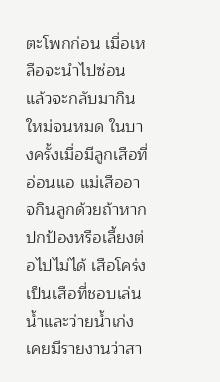ตะโพกก่อน เมื่อเหลือจะนำไปซ่อน แล้วจะกลับมากินใหม่จนหมด ในบางครั้งเมื่อมีลูกเสือที่อ่อนแอ แม่เสืออาจกินลูกด้วยถ้าหากปกป้องหรือเลี้ยงต่อไปไม่ได้ เสือโคร่งเป็นเสือที่ชอบเล่นน้ำและว่ายน้ำเก่ง เคยมีรายงานว่าสา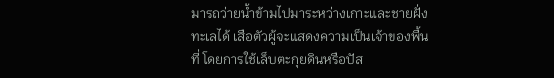มารถว่ายน้ำข้ามไปมาระหว่างเกาะและชายฝั่งทะเลได้ เสือตัวผู้จะแสดงความเป็นเจ้าของพื้นที่ โดยการใช้เล็บตะกุยดินหรือปัส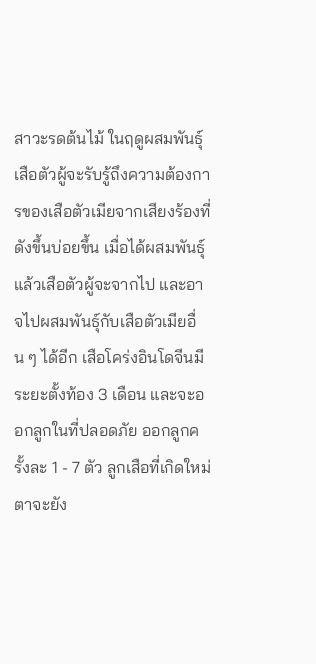สาวะรดต้นไม้ ในฤดูผสมพันธุ์เสือตัวผู้จะรับรู้ถึงความต้องการของเสือตัวเมียจากเสียงร้องที่ดังขึ้นบ่อยขึ้น เมื่อได้ผสมพันธุ์แล้วเสือตัวผู้จะจากไป และอาจไปผสมพันธุ์กับเสือตัวเมียอื่น ๆ ได้อีก เสือโคร่งอินโดจีนมีระยะตั้งท้อง 3 เดือน และจะออกลูกในที่ปลอดภัย ออกลูกครั้งละ 1 - 7 ตัว ลูกเสือที่เกิดใหม่ตาจะยัง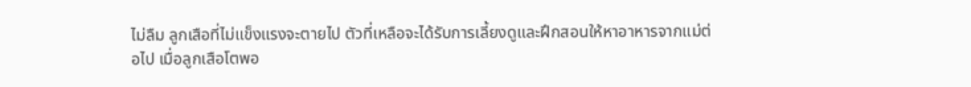ไม่ลืม ลูกเสือที่ไม่แข็งแรงจะตายไป ตัวที่เหลือจะได้รับการเลี้ยงดูและฝึกสอนให้หาอาหารจากแม่ต่อไป เมื่อลูกเสือโตพอ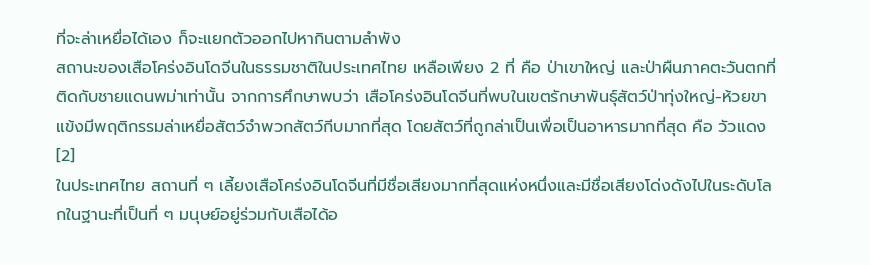ที่จะล่าเหยื่อได้เอง ก็จะแยกตัวออกไปหากินตามลำพัง
สถานะของเสือโคร่งอินโดจีนในธรรมชาติในประเทศไทย เหลือเพียง 2 ที่ คือ ป่าเขาใหญ่ และป่าผืนภาคตะวันตกที่ติดกับชายแดนพม่าเท่านั้น จากการศึกษาพบว่า เสือโคร่งอินโดจีนที่พบในเขตรักษาพันธุ์สัตว์ป่าทุ่งใหญ่-ห้วยขาแข้งมีพฤติกรรมล่าเหยื่อสัตว์จำพวกสัตว์กีบมากที่สุด โดยสัตว์ที่ถูกล่าเป็นเพื่อเป็นอาหารมากที่สุด คือ วัวแดง[2]
ในประเทศไทย สถานที่ ๆ เลี้ยงเสือโคร่งอินโดจีนที่มีชื่อเสียงมากที่สุดแห่งหนึ่งและมีชื่อเสียงโด่งดังไปในระดับโลกในฐานะที่เป็นที่ ๆ มนุษย์อยู่ร่วมกับเสือได้อ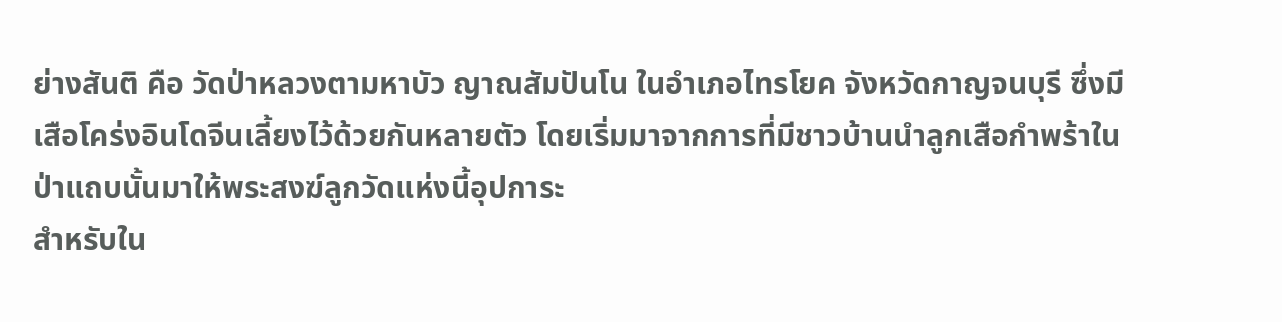ย่างสันติ คือ วัดป่าหลวงตามหาบัว ญาณสัมปันโน ในอำเภอไทรโยค จังหวัดกาญจนบุรี ซึ่งมีเสือโคร่งอินโดจีนเลี้ยงไว้ด้วยกันหลายตัว โดยเริ่มมาจากการที่มีชาวบ้านนำลูกเสือกำพร้าในป่าแถบนั้นมาให้พระสงฆ์ลูกวัดแห่งนี้อุปการะ
สำหรับใน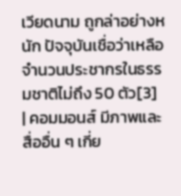เวียดนาม ถูกล่าอย่างหนัก ปัจจุบันเชื่อว่าเหลือจำนวนประชากรในธรรมชาติไม่ถึง 50 ตัว[3]
| คอมมอนส์ มีภาพและสื่ออื่น ๆ เกี่ย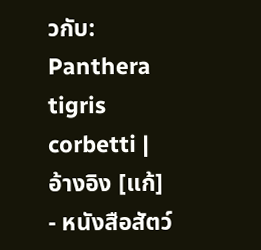วกับ: Panthera tigris corbetti |
อ้างอิง [แก้]
- หนังสือสัตว์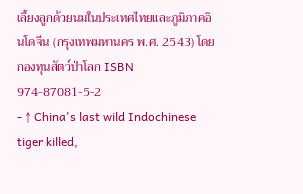เลี้ยงลูกด้วยนมในประเทศไทยและภูมิภาคอินโดจีน (กรุงเทพมหานคร พ.ศ. 2543) โดย กองทุนสัตว์ป่าโลก ISBN 974-87081-5-2
- ↑ China's last wild Indochinese tiger killed,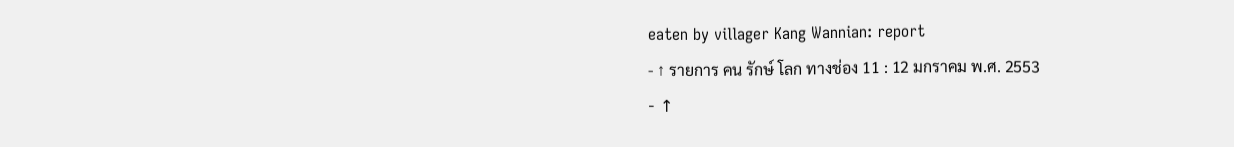eaten by villager Kang Wannian: report
- ↑ รายการ คน รักษ์ โลก ทางช่อง 11 : 12 มกราคม พ.ศ. 2553
- ↑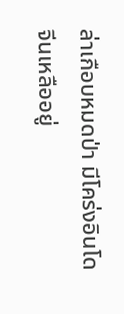ล่าเกือบหมดป่า มีโคร่งอินโดจีนเหลืออยู่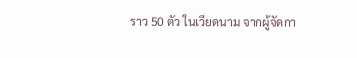ราว 50 ตัว ในเวียดนาม จากผู้จัดกา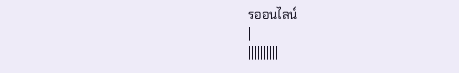รออนไลน์
|
||||||||||